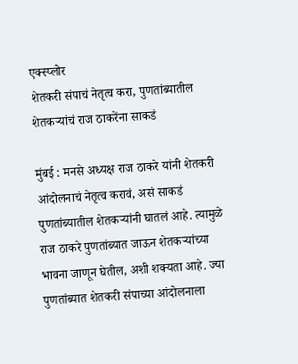एक्स्प्लोर
शेतकरी संपाचं नेतृत्व करा, पुणतांब्यातील शेतकऱ्यांचं राज ठाकरेंना साकडं

मुंबई : मनसे अध्यक्ष राज ठाकरे यांनी शेतकरी आंदोलनाचं नेतृत्व करावं, असं साकडं पुणतांब्यातील शेतकऱ्यांनी घातलं आहे. त्यामुळे राज ठाकरे पुणतांब्यात जाऊन शेतकऱ्यांच्या भावना जाणून घेतील, अशी शक्यता आहे. ज्या पुणतांब्यात शेतकरी संपाच्या आंदोलनाला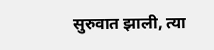सुरुवात झाली, त्या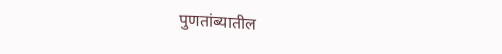पुणतांब्यातील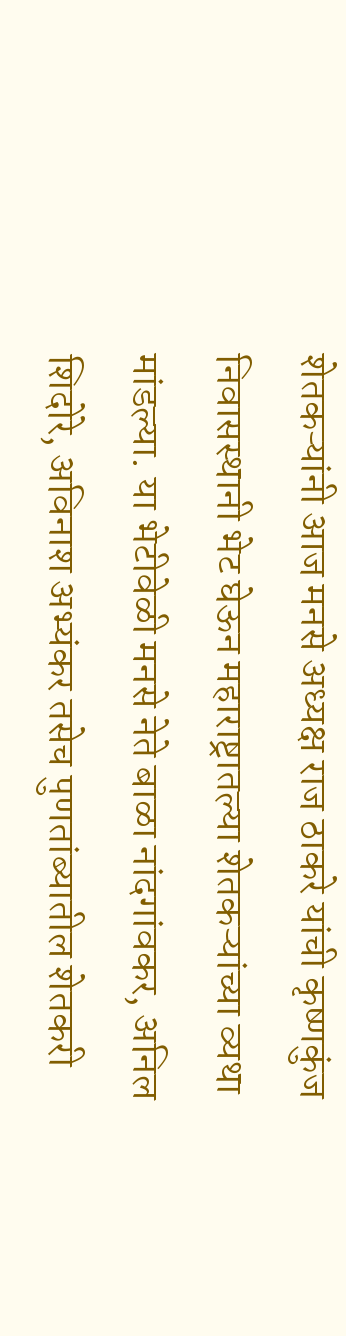शेतकऱ्यांनी आज मनसे अध्यक्ष राज ठाकरे यांची कृष्णकुंज निवासस्थानी भेट घेऊन महाराष्ट्रातल्या शेतकऱ्यांच्या व्यथा मांडल्या. या भेटीवेळी मनसे नेते बाळा नांदगांवकर, अनिल शिदोरे, अविनाश अभ्यंकर तसेच पुणतांब्यातील शेतकरी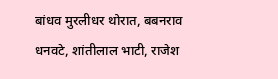बांधव मुरलीधर थोरात, बबनराव धनवटे, शांतीलाल भाटी, राजेश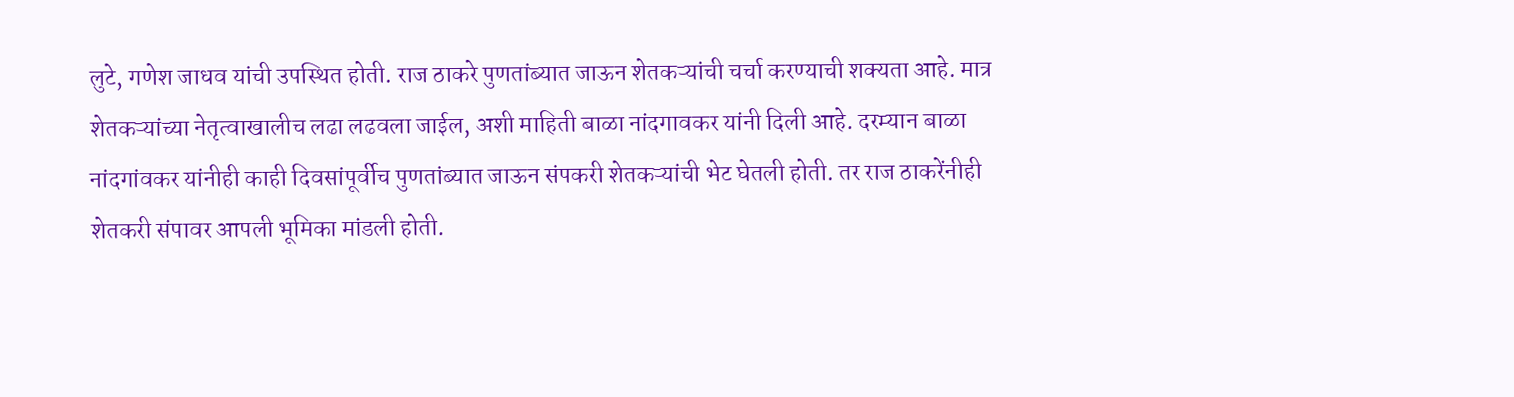लुटे, गणेश जाधव यांची उपस्थित होती. राज ठाकरे पुणतांब्यात जाऊन शेतकऱ्यांची चर्चा करण्याची शक्यता आहे. मात्र शेतकऱ्यांच्या नेतृत्वाखालीच लढा लढवला जाईल, अशी माहिती बाळा नांदगावकर यांनी दिली आहे. दरम्यान बाळा नांदगांवकर यांनीही काही दिवसांपूर्वीच पुणतांब्यात जाऊन संपकरी शेतकऱ्यांची भेट घेतली होती. तर राज ठाकरेंनीही शेतकरी संपावर आपली भूमिका मांडली होती.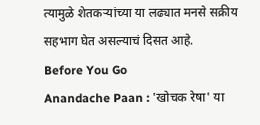त्यामुळे शेतकऱ्यांच्या या लढ्यात मनसे सक्रीय सहभाग घेत असल्याचं दिसत आहे.
Before You Go
Anandache Paan : 'खोचक रेषा' या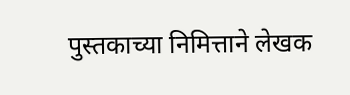पुस्तकाच्या निमित्ताने लेखक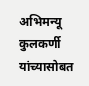अभिमन्यू कुलकर्णी यांच्यासोबत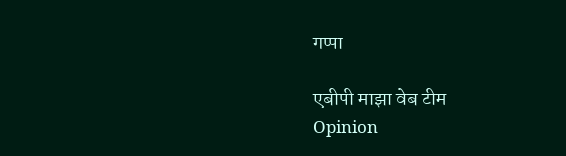गप्पा

एबीपी माझा वेब टीम
Opinion